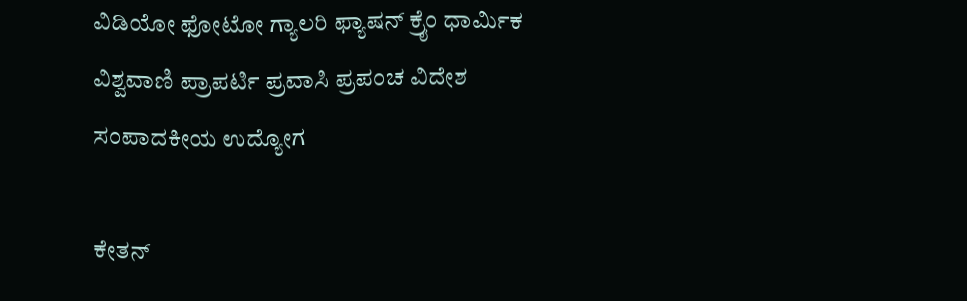ವಿಡಿಯೋ ಫೋಟೋ ಗ್ಯಾಲರಿ ಫ್ಯಾಷನ್ ಕ್ರೈಂ ಧಾರ್ಮಿಕ ವಿಶ್ವವಾಣಿ ಪ್ರಾಪರ್ಟಿ ಪ್ರವಾಸಿ ಪ್ರಪಂಚ ವಿದೇಶ ಸಂಪಾದಕೀಯ ಉದ್ಯೋಗ

ಕೇತನ್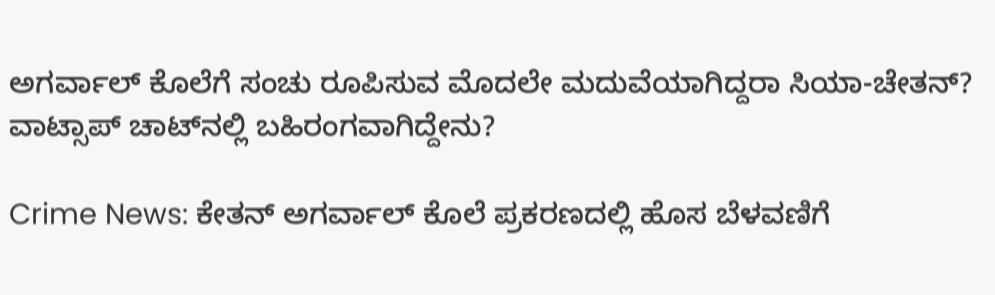ಅಗರ್ವಾಲ್ ಕೊಲೆಗೆ ಸಂಚು ರೂಪಿಸುವ ಮೊದಲೇ ಮದುವೆಯಾಗಿದ್ದರಾ ಸಿಯಾ-ಚೇತನ್? ವಾಟ್ಸಾಪ್ ಚಾಟ್‌ನಲ್ಲಿ ಬಹಿರಂಗವಾಗಿದ್ದೇನು?

Crime News: ಕೇತನ್ ಅಗರ್ವಾಲ್ ಕೊಲೆ ಪ್ರಕರಣದಲ್ಲಿ ಹೊಸ ಬೆಳವಣಿಗೆ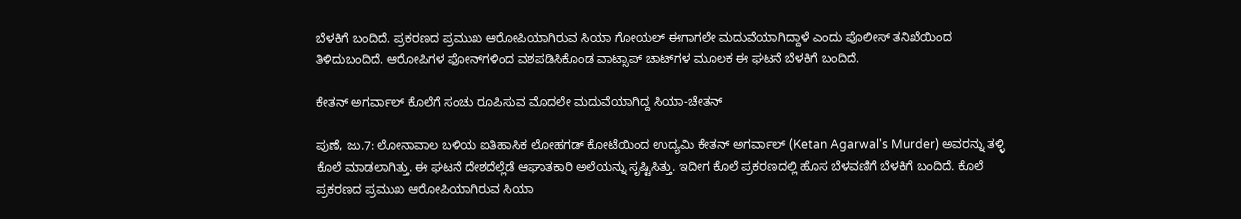ಬೆಳಕಿಗೆ ಬಂದಿದೆ. ಪ್ರಕರಣದ ಪ್ರಮುಖ ಆರೋಪಿಯಾಗಿರುವ ಸಿಯಾ ಗೋಯಲ್ ಈಗಾಗಲೇ ಮದುವೆಯಾಗಿದ್ದಾಳೆ ಎಂದು ಪೊಲೀಸ್ ತನಿಖೆಯಿಂದ ತಿಳಿದುಬಂದಿದೆ. ಆರೋಪಿಗಳ ಫೋನ್‌ಗಳಿಂದ ವಶಪಡಿಸಿಕೊಂಡ ವಾಟ್ಸಾಪ್ ಚಾಟ್‌ಗಳ ಮೂಲಕ ಈ ಘಟನೆ ಬೆಳಕಿಗೆ ಬಂದಿದೆ.

ಕೇತನ್ ಅಗರ್ವಾಲ್ ಕೊಲೆಗೆ ಸಂಚು ರೂಪಿಸುವ ಮೊದಲೇ ಮದುವೆಯಾಗಿದ್ದ ಸಿಯಾ-ಚೇತನ್

ಪುಣೆ, ಜು.7: ಲೋನಾವಾಲ ಬಳಿಯ ಐತಿಹಾಸಿಕ ಲೋಹಗಡ್ ಕೋಟೆಯಿಂದ ಉದ್ಯಮಿ ಕೇತನ್ ಅಗರ್ವಾಲ್ (Ketan Agarwal's Murder) ಅವರನ್ನು ತಳ್ಳಿ ಕೊಲೆ ಮಾಡಲಾಗಿತ್ತು. ಈ ಘಟನೆ ದೇಶದೆಲ್ಲೆಡೆ ಆಘಾತಕಾರಿ ಅಲೆಯನ್ನು ಸೃಷ್ಟಿಸಿತ್ತು. ಇದೀಗ ಕೊಲೆ ಪ್ರಕರಣದಲ್ಲಿ ಹೊಸ ಬೆಳವಣಿಗೆ ಬೆಳಕಿಗೆ ಬಂದಿದೆ. ಕೊಲೆ ಪ್ರಕರಣದ ಪ್ರಮುಖ ಆರೋಪಿಯಾಗಿರುವ ಸಿಯಾ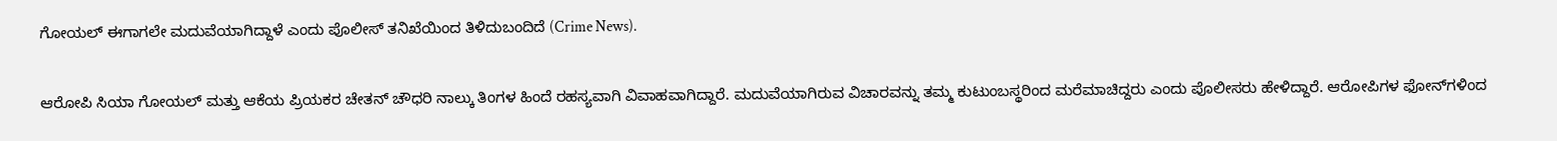ಗೋಯಲ್ ಈಗಾಗಲೇ ಮದುವೆಯಾಗಿದ್ದಾಳೆ ಎಂದು ಪೊಲೀಸ್ ತನಿಖೆಯಿಂದ ತಿಳಿದುಬಂದಿದೆ (Crime News).

ಆರೋಪಿ ಸಿಯಾ ಗೋಯಲ್ ಮತ್ತು ಆಕೆಯ ಪ್ರಿಯಕರ ಚೇತನ್ ಚೌಧರಿ ನಾಲ್ಕು ತಿಂಗಳ ಹಿಂದೆ ರಹಸ್ಯವಾಗಿ ವಿವಾಹವಾಗಿದ್ದಾರೆ. ಮದುವೆಯಾಗಿರುವ ವಿಚಾರವನ್ನು ತಮ್ಮ ಕುಟುಂಬಸ್ಥರಿಂದ ಮರೆಮಾಚಿದ್ದರು ಎಂದು ಪೊಲೀಸರು ಹೇಳಿದ್ದಾರೆ. ಆರೋಪಿಗಳ ಫೋನ್‌ಗಳಿಂದ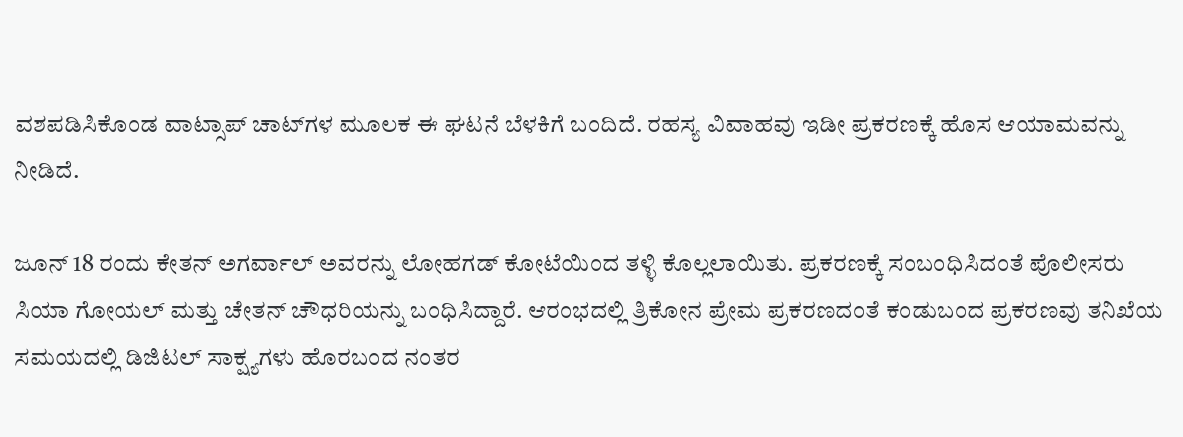ವಶಪಡಿಸಿಕೊಂಡ ವಾಟ್ಸಾಪ್ ಚಾಟ್‌ಗಳ ಮೂಲಕ ಈ ಘಟನೆ ಬೆಳಕಿಗೆ ಬಂದಿದೆ. ರಹಸ್ಯ ವಿವಾಹವು ಇಡೀ ಪ್ರಕರಣಕ್ಕೆ ಹೊಸ ಆಯಾಮವನ್ನು ನೀಡಿದೆ.

ಜೂನ್ 18 ರಂದು ಕೇತನ್ ಅಗರ್ವಾಲ್ ಅವರನ್ನು ಲೋಹಗಡ್ ಕೋಟೆಯಿಂದ ತಳ್ಳಿ ಕೊಲ್ಲಲಾಯಿತು. ಪ್ರಕರಣಕ್ಕೆ ಸಂಬಂಧಿಸಿದಂತೆ ಪೊಲೀಸರು ಸಿಯಾ ಗೋಯಲ್ ಮತ್ತು ಚೇತನ್ ಚೌಧರಿಯನ್ನು ಬಂಧಿಸಿದ್ದಾರೆ. ಆರಂಭದಲ್ಲಿ ತ್ರಿಕೋನ ಪ್ರೇಮ ಪ್ರಕರಣದಂತೆ ಕಂಡುಬಂದ ಪ್ರಕರಣವು ತನಿಖೆಯ ಸಮಯದಲ್ಲಿ ಡಿಜಿಟಲ್ ಸಾಕ್ಷ್ಯಗಳು ಹೊರಬಂದ ನಂತರ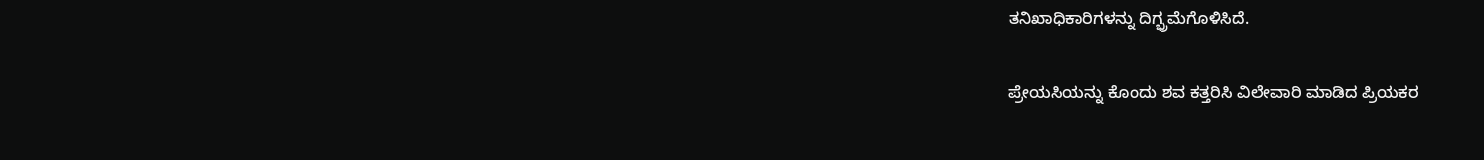ತನಿಖಾಧಿಕಾರಿಗಳನ್ನು ದಿಗ್ಭ್ರಮೆಗೊಳಿಸಿದೆ.

ಪ್ರೇಯಸಿಯನ್ನು ಕೊಂದು ಶವ ಕತ್ತರಿಸಿ ವಿಲೇವಾರಿ ಮಾಡಿದ ಪ್ರಿಯಕರ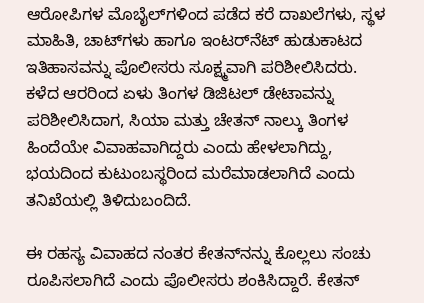ಆರೋಪಿಗಳ ಮೊಬೈಲ್‌ಗಳಿಂದ ಪಡೆದ ಕರೆ ದಾಖಲೆಗಳು, ಸ್ಥಳ ಮಾಹಿತಿ, ಚಾಟ್‌ಗಳು ಹಾಗೂ ಇಂಟರ್‌ನೆಟ್ ಹುಡುಕಾಟದ ಇತಿಹಾಸವನ್ನು ಪೊಲೀಸರು ಸೂಕ್ಷ್ಮವಾಗಿ ಪರಿಶೀಲಿಸಿದರು. ಕಳೆದ ಆರರಿಂದ ಏಳು ತಿಂಗಳ ಡಿಜಿಟಲ್ ಡೇಟಾವನ್ನು ಪರಿಶೀಲಿಸಿದಾಗ, ಸಿಯಾ ಮತ್ತು ಚೇತನ್ ನಾಲ್ಕು ತಿಂಗಳ ಹಿಂದೆಯೇ ವಿವಾಹವಾಗಿದ್ದರು ಎಂದು ಹೇಳಲಾಗಿದ್ದು, ಭಯದಿಂದ ಕುಟುಂಬಸ್ಥರಿಂದ ಮರೆಮಾಡಲಾಗಿದೆ ಎಂದು ತನಿಖೆಯಲ್ಲಿ ತಿಳಿದುಬಂದಿದೆ.

ಈ ರಹಸ್ಯ ವಿವಾಹದ ನಂತರ ಕೇತನ್‌ನನ್ನು ಕೊಲ್ಲಲು ಸಂಚು ರೂಪಿಸಲಾಗಿದೆ ಎಂದು ಪೊಲೀಸರು ಶಂಕಿಸಿದ್ದಾರೆ. ಕೇತನ್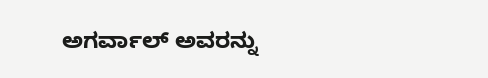ಅಗರ್ವಾಲ್ ಅವರನ್ನು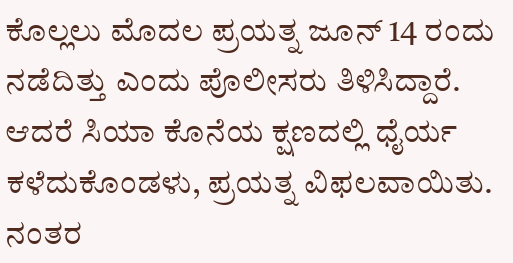ಕೊಲ್ಲಲು ಮೊದಲ ಪ್ರಯತ್ನ ಜೂನ್ 14 ರಂದು ನಡೆದಿತ್ತು ಎಂದು ಪೊಲೀಸರು ತಿಳಿಸಿದ್ದಾರೆ. ಆದರೆ ಸಿಯಾ ಕೊನೆಯ ಕ್ಷಣದಲ್ಲಿ ಧೈರ್ಯ ಕಳೆದುಕೊಂಡಳು, ಪ್ರಯತ್ನ ವಿಫಲವಾಯಿತು. ನಂತರ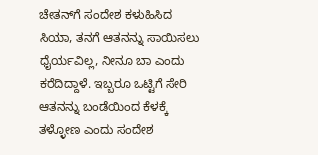ಚೇತನ್‌ಗೆ ಸಂದೇಶ ಕಳುಹಿಸಿದ ಸಿಯಾ, ತನಗೆ ಆತನನ್ನು ಸಾಯಿಸಲು ಧೈರ್ಯವಿಲ್ಲ, ನೀನೂ ಬಾ ಎಂದು ಕರೆದಿದ್ದಾಳೆ. ಇಬ್ಬರೂ ಒಟ್ಟಿಗೆ ಸೇರಿ ಆತನನ್ನು ಬಂಡೆಯಿಂದ ಕೆಳಕ್ಕೆ ತಳ್ಳೋಣ ಎಂದು ಸಂದೇಶ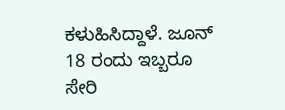ಕಳುಹಿಸಿದ್ದಾಳೆ. ಜೂನ್ 18 ರಂದು ಇಬ್ಬರೂ ಸೇರಿ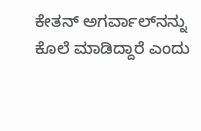ಕೇತನ್ ಅಗರ್ವಾಲ್‌ನನ್ನು ಕೊಲೆ ಮಾಡಿದ್ದಾರೆ ಎಂದು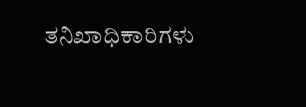ತನಿಖಾಧಿಕಾರಿಗಳು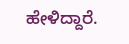ಹೇಳಿದ್ದಾರೆ.